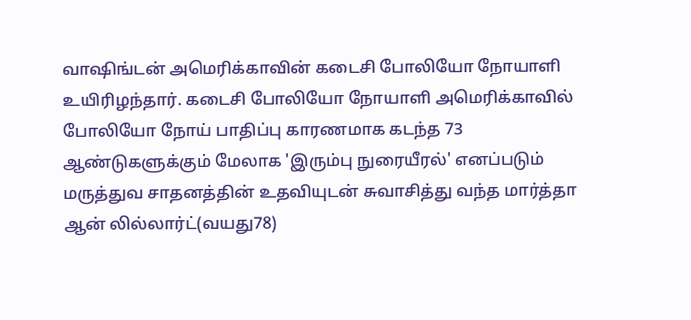வாஷிங்டன் அமெரிக்காவின் கடைசி போலியோ நோயாளி உயிரிழந்தார். கடைசி போலியோ நோயாளி அமெரிக்காவில் போலியோ நோய் பாதிப்பு காரணமாக கடந்த 73 ஆண்டுகளுக்கும் மேலாக 'இரும்பு நுரையீரல்' எனப்படும் மருத்துவ சாதனத்தின் உதவியுடன் சுவாசித்து வந்த மார்த்தா ஆன் லில்லார்ட்(வயது78)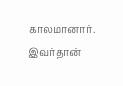காலமானார். இவர்தான்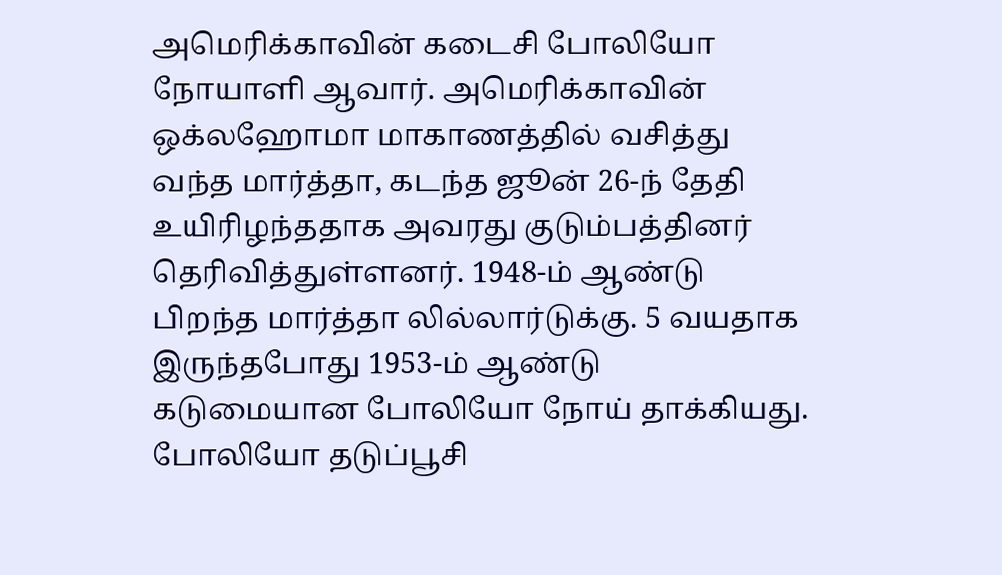அமெரிக்காவின் கடைசி போலியோ நோயாளி ஆவார். அமெரிக்காவின் ஒக்லஹோமா மாகாணத்தில் வசித்து வந்த மார்த்தா, கடந்த ஜூன் 26-ந் தேதி உயிரிழந்ததாக அவரது குடும்பத்தினர் தெரிவித்துள்ளனர். 1948-ம் ஆண்டு பிறந்த மார்த்தா லில்லார்டுக்கு. 5 வயதாக இருந்தபோது 1953-ம் ஆண்டு கடுமையான போலியோ நோய் தாக்கியது. போலியோ தடுப்பூசி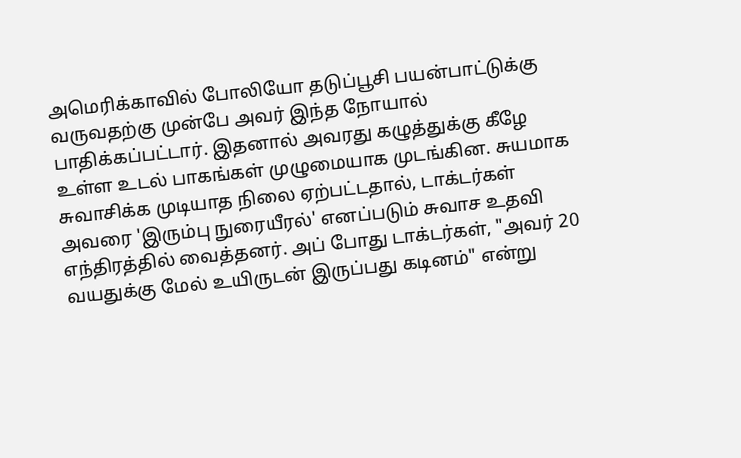அமெரிக்காவில் போலியோ தடுப்பூசி பயன்பாட்டுக்கு வருவதற்கு முன்பே அவர் இந்த நோயால் பாதிக்கப்பட்டார். இதனால் அவரது கழுத்துக்கு கீழே உள்ள உடல் பாகங்கள் முழுமையாக முடங்கின. சுயமாக சுவாசிக்க முடியாத நிலை ஏற்பட்டதால், டாக்டர்கள் அவரை 'இரும்பு நுரையீரல்' எனப்படும் சுவாச உதவி எந்திரத்தில் வைத்தனர். அப் போது டாக்டர்கள், "அவர் 20 வயதுக்கு மேல் உயிருடன் இருப்பது கடினம்" என்று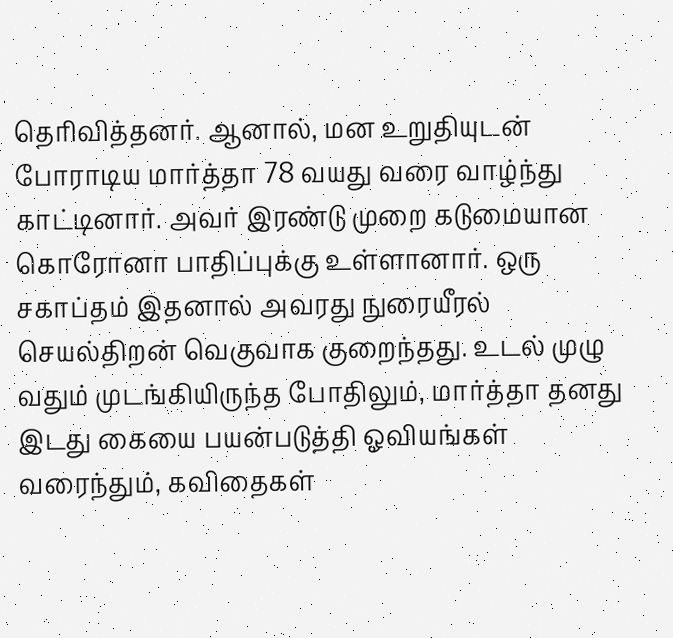தெரிவித்தனர். ஆனால், மன உறுதியுடன் போராடிய மார்த்தா 78 வயது வரை வாழ்ந்து காட்டினார். அவர் இரண்டு முறை கடுமையான கொரோனா பாதிப்புக்கு உள்ளானார். ஒரு சகாப்தம் இதனால் அவரது நுரையீரல் செயல்திறன் வெகுவாக குறைந்தது. உடல் முழு வதும் முடங்கியிருந்த போதிலும், மார்த்தா தனது இடது கையை பயன்படுத்தி ஓவியங்கள் வரைந்தும், கவிதைகள்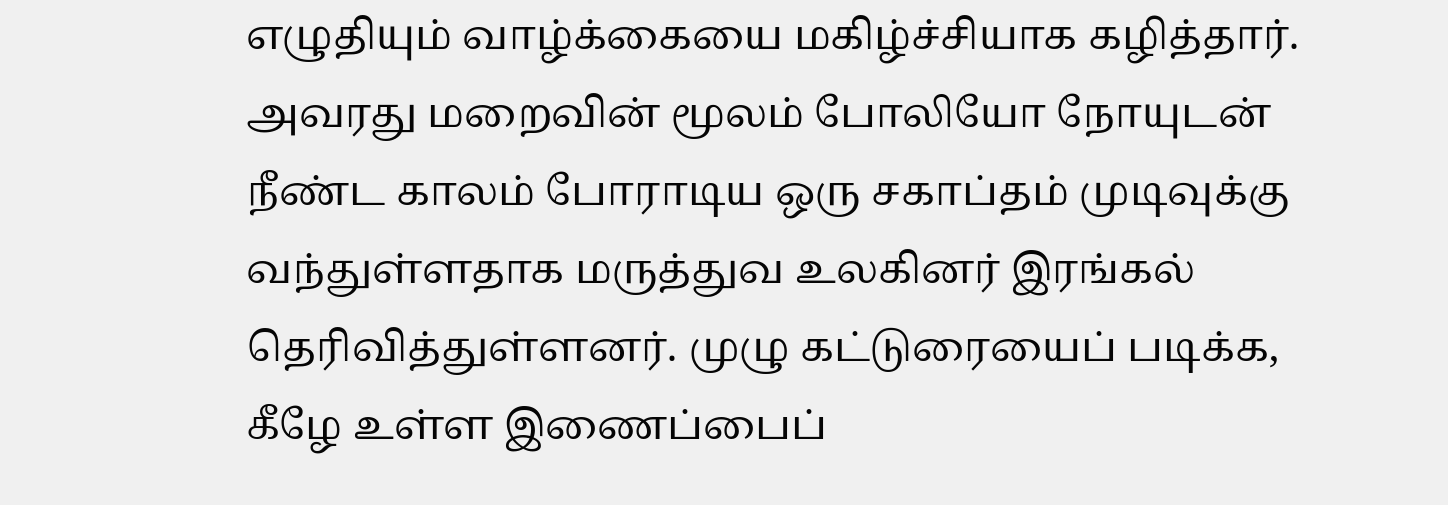எழுதியும் வாழ்க்கையை மகிழ்ச்சியாக கழித்தார். அவரது மறைவின் மூலம் போலியோ நோயுடன் நீண்ட காலம் போராடிய ஒரு சகாப்தம் முடிவுக்கு வந்துள்ளதாக மருத்துவ உலகினர் இரங்கல் தெரிவித்துள்ளனர். முழு கட்டுரையைப் படிக்க, கீழே உள்ள இணைப்பைப்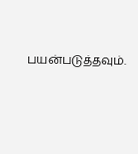பயன்படுத்தவும்.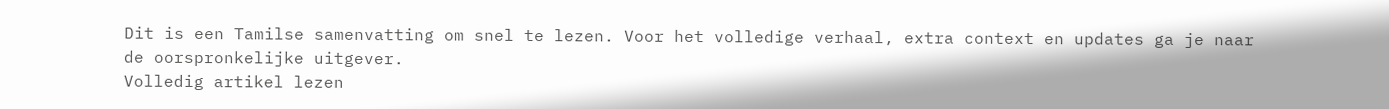Dit is een Tamilse samenvatting om snel te lezen. Voor het volledige verhaal, extra context en updates ga je naar de oorspronkelijke uitgever.
Volledig artikel lezen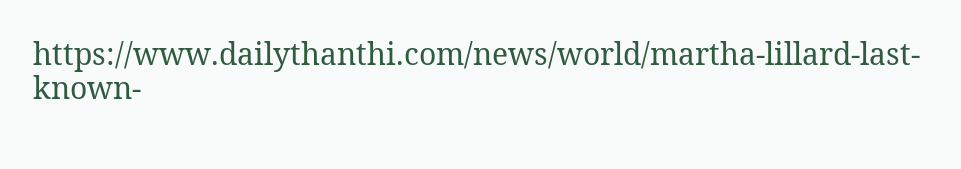https://www.dailythanthi.com/news/world/martha-lillard-last-known-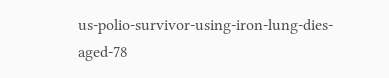us-polio-survivor-using-iron-lung-dies-aged-78